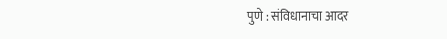पुणे : संविधानाचा आदर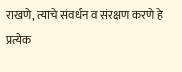राखणे, त्याचे संवर्धन व संरक्षण करणे हे प्रत्येक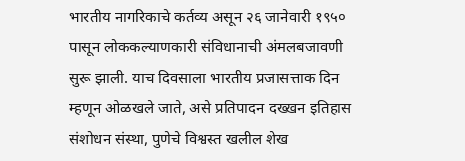भारतीय नागरिकाचे कर्तव्य असून २६ जानेवारी १९५० पासून लोककल्याणकारी संविधानाची अंमलबजावणी सुरू झाली. याच दिवसाला भारतीय प्रजासत्ताक दिन म्हणून ओळखले जाते, असे प्रतिपादन दख्खन इतिहास संशोधन संस्था, पुणेचे विश्वस्त खलील शेख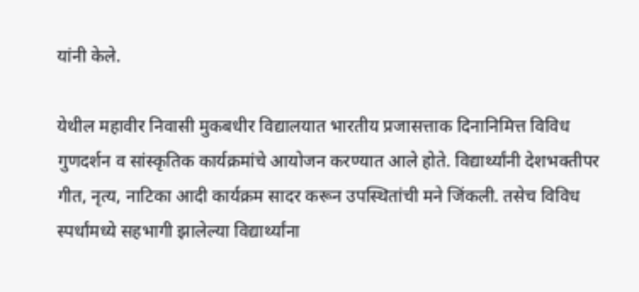यांनी केले.

येथील महावीर निवासी मुकबधीर विद्यालयात भारतीय प्रजासत्ताक दिनानिमित्त विविध गुणदर्शन व सांस्कृतिक कार्यक्रमांचे आयोजन करण्यात आले होते. विद्यार्थ्यांनी देशभक्तीपर गीत, नृत्य, नाटिका आदी कार्यक्रम सादर करून उपस्थितांची मने जिंकली. तसेच विविध स्पर्धांमध्ये सहभागी झालेल्या विद्यार्थ्यांना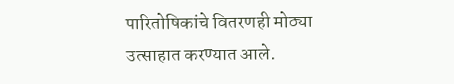पारितोषिकांचे वितरणही मोठ्या उत्साहात करण्यात आले.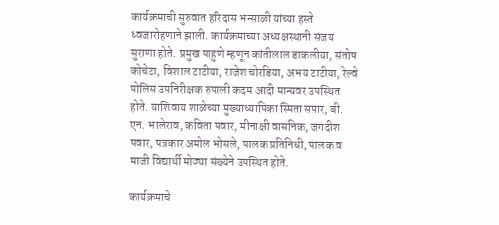कार्यक्रमाची सुरुवात हरिदास भन्साळी यांच्या हस्ते ध्वजारोहणाने झाली. कार्यक्रमाच्या अध्यक्षस्थानी संजय सुराणा होते. प्रमुख पाहुणे म्हणून कांतीलाल डाकलीया, संतोष कोचेटा, विशाल टाटीया, राजेश चोरडिया, अभय टाटीया, रेल्वे पोलिस उपनिरीक्षक रुपाली कदम आदी मान्यवर उपस्थित होते. याशिवाय शाळेच्या मुख्याध्यापिका स्मिता सपार, बी. एन. भालेराव, कविता पवार, मीनाक्षी वासनिक, जगदीश पवार, पत्रकार अमोल भोसले, पालक प्रतिनिधी, पालक व माजी विद्यार्थी मोठ्या संख्येने उपस्थित होते.

कार्यक्रमाचे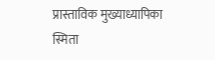प्रास्ताविक मुख्याध्यापिका स्मिता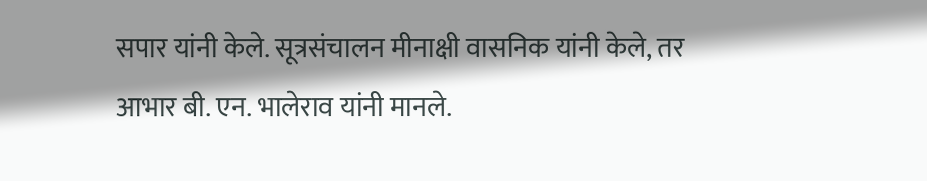सपार यांनी केले. सूत्रसंचालन मीनाक्षी वासनिक यांनी केले, तर आभार बी. एन. भालेराव यांनी मानले.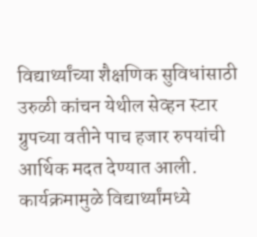विद्यार्थ्यांच्या शैक्षणिक सुविधांसाठी उरुळी कांचन येथील सेव्हन स्टार ग्रुपच्या वतीने पाच हजार रुपयांची आर्थिक मदत देण्यात आली.
कार्यक्रमामुळे विद्यार्थ्यांमध्ये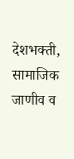देशभक्ती, सामाजिक जाणीव व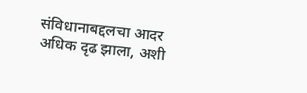संविधानाबद्दलचा आदर अधिक दृढ झाला, अशी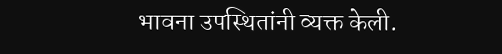भावना उपस्थितांनी व्यक्त केली.